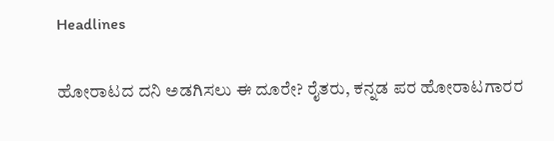Headlines

ಹೋರಾಟದ ದನಿ ಅಡಗಿಸಲು ಈ ದೂರೇ? ರೈತರು, ಕನ್ನಡ ಪರ ಹೋರಾಟಗಾರರ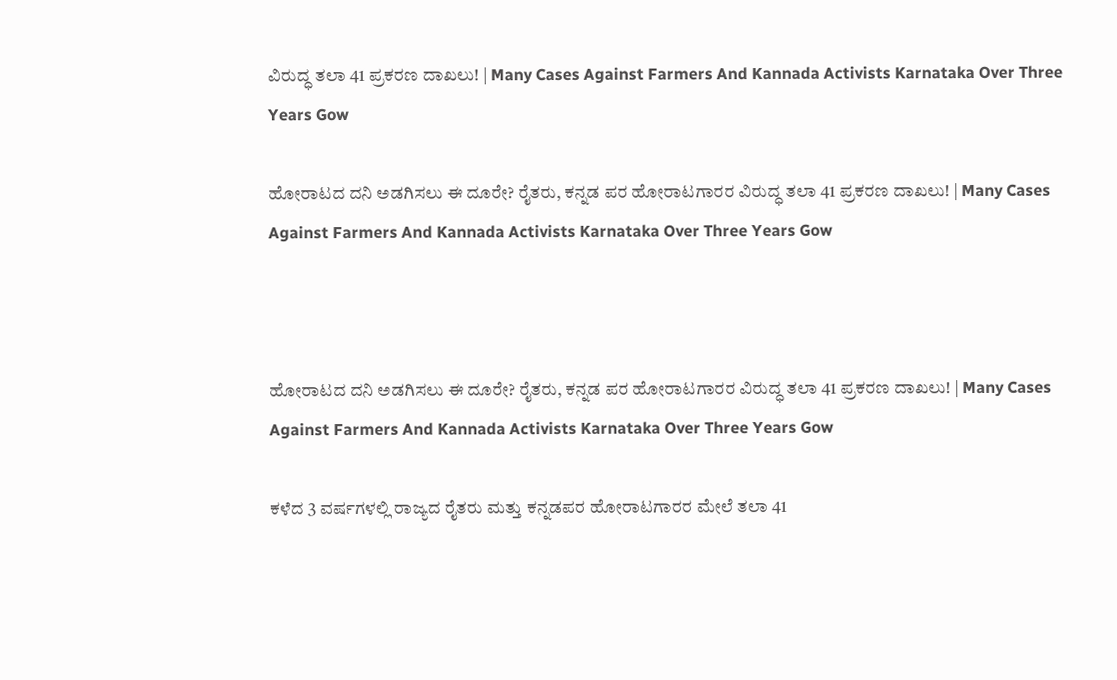ವಿರುದ್ಧ ತಲಾ 41 ಪ್ರಕರಣ ದಾಖಲು! | Many Cases Against Farmers And Kannada Activists Karnataka Over Three Years Gow

ಹೋರಾಟದ ದನಿ ಅಡಗಿಸಲು ಈ ದೂರೇ? ರೈತರು, ಕನ್ನಡ ಪರ ಹೋರಾಟಗಾರರ ವಿರುದ್ಧ ತಲಾ 41 ಪ್ರಕರಣ ದಾಖಲು! | Many Cases Against Farmers And Kannada Activists Karnataka Over Three Years Gow



ಹೋರಾಟದ ದನಿ ಅಡಗಿಸಲು ಈ ದೂರೇ? ರೈತರು, ಕನ್ನಡ ಪರ ಹೋರಾಟಗಾರರ ವಿರುದ್ಧ ತಲಾ 41 ಪ್ರಕರಣ ದಾಖಲು! | Many Cases Against Farmers And Kannada Activists Karnataka Over Three Years Gow

ಕಳೆದ 3 ವರ್ಷಗಳಲ್ಲಿ ರಾಜ್ಯದ ರೈತರು ಮತ್ತು ಕನ್ನಡಪರ ಹೋರಾಟಗಾರರ ಮೇಲೆ ತಲಾ 41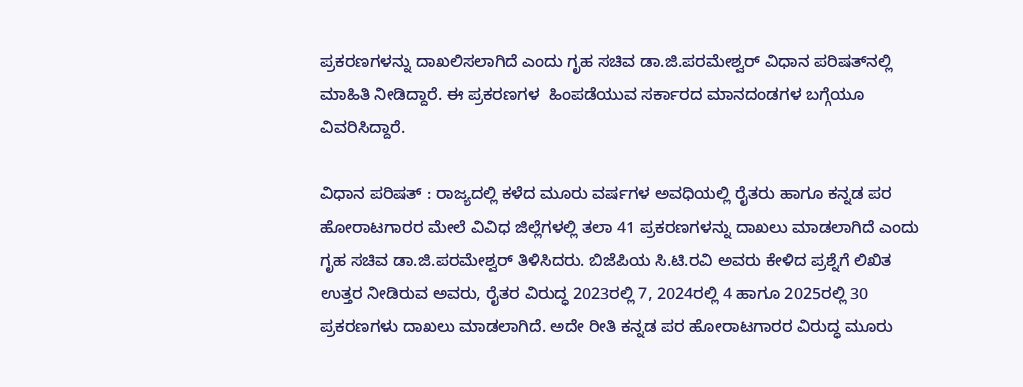ಪ್ರಕರಣಗಳನ್ನು ದಾಖಲಿಸಲಾಗಿದೆ ಎಂದು ಗೃಹ ಸಚಿವ ಡಾ.ಜಿ.ಪರಮೇಶ್ವರ್ ವಿಧಾನ ಪರಿಷತ್‌ನಲ್ಲಿ ಮಾಹಿತಿ ನೀಡಿದ್ದಾರೆ. ಈ ಪ್ರಕರಣಗಳ  ಹಿಂಪಡೆಯುವ ಸರ್ಕಾರದ ಮಾನದಂಡಗಳ ಬಗ್ಗೆಯೂ ವಿವರಿಸಿದ್ದಾರೆ.

ವಿಧಾನ ಪರಿಷತ್‌ : ರಾಜ್ಯದಲ್ಲಿ ಕಳೆದ ಮೂರು ವರ್ಷಗಳ ಅವಧಿಯಲ್ಲಿ ರೈತರು ಹಾಗೂ ಕನ್ನಡ ಪರ ಹೋರಾಟಗಾರರ ಮೇಲೆ ವಿವಿಧ ಜಿಲ್ಲೆಗಳಲ್ಲಿ ತಲಾ 41 ಪ್ರಕರಣಗಳನ್ನು ದಾಖಲು ಮಾಡಲಾಗಿದೆ ಎಂದು ಗೃಹ ಸಚಿವ ಡಾ.ಜಿ.ಪರಮೇಶ್ವರ್‌ ತಿಳಿಸಿದರು. ಬಿಜೆಪಿಯ ಸಿ.ಟಿ.ರವಿ ಅವರು ಕೇಳಿದ ಪ್ರಶ್ನೆಗೆ ಲಿಖಿತ ಉತ್ತರ ನೀಡಿರುವ ಅವರು, ರೈತರ ವಿರುದ್ಧ 2023ರಲ್ಲಿ 7, 2024ರಲ್ಲಿ 4 ಹಾಗೂ 2025ರಲ್ಲಿ 30 ಪ್ರಕರಣಗಳು ದಾಖಲು ಮಾಡಲಾಗಿದೆ. ಅದೇ ರೀತಿ ಕನ್ನಡ ಪರ ಹೋರಾಟಗಾರರ ವಿರುದ್ಧ ಮೂರು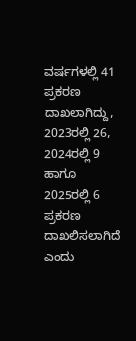ವರ್ಷಗಳಲ್ಲಿ 41 ಪ್ರಕರಣ ದಾಖಲಾಗಿದ್ದು, 2023ರಲ್ಲಿ 26, 2024ರಲ್ಲಿ 9 ಹಾಗೂ 2025ರಲ್ಲಿ 6 ಪ್ರಕರಣ ದಾಖಲಿಸಲಾಗಿದೆ ಎಂದು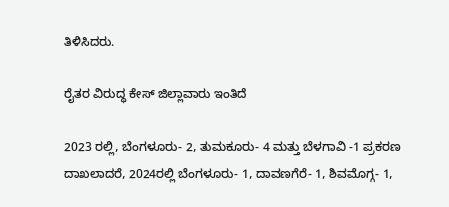ತಿಳಿಸಿದರು.

ರೈತರ ವಿರುದ್ಧ ಕೇಸ್‌ ಜಿಲ್ಲಾವಾರು ಇಂತಿದೆ

2023 ರಲ್ಲಿ, ಬೆಂಗಳೂರು- 2, ತುಮಕೂರು- 4 ಮತ್ತು ಬೆಳಗಾವಿ -1 ಪ್ರಕರಣ ದಾಖಲಾದರೆ, 2024ರಲ್ಲಿ ಬೆಂಗಳೂರು- 1, ದಾವಣಗೆರೆ- 1, ಶಿವಮೊಗ್ಗ- 1,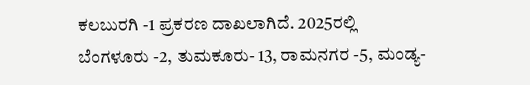ಕಲಬುರಗಿ -1 ಪ್ರಕರಣ ದಾಖಲಾಗಿದೆ. 2025ರಲ್ಲಿ ಬೆಂಗಳೂರು -2, ತುಮಕೂರು- 13, ರಾಮನಗರ -5, ಮಂಡ್ಯ-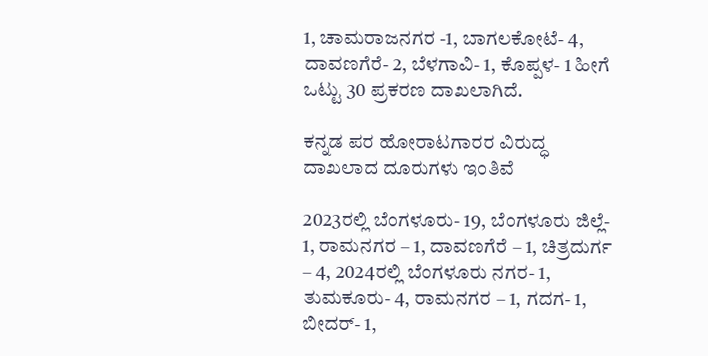1, ಚಾಮರಾಜನಗರ -1, ಬಾಗಲಕೋಟೆ- 4, ದಾವಣಗೆರೆ- 2, ಬೆಳಗಾವಿ- 1, ಕೊಪ್ಪಳ- 1 ಹೀಗೆ ಒಟ್ಟು 30 ಪ್ರಕರಣ ದಾಖಲಾಗಿದೆ.

ಕನ್ನಡ ಪರ ಹೋರಾಟಗಾರರ ವಿರುದ್ಧ ದಾಖಲಾದ ದೂರುಗಳು ಇಂತಿವೆ

2023ರಲ್ಲಿ ಬೆಂಗಳೂರು- 19, ಬೆಂಗಳೂರು ಜಿಲ್ಲೆ- 1, ರಾಮನಗರ – 1, ದಾವಣಗೆರೆ – 1, ಚಿತ್ರದುರ್ಗ – 4, 2024ರಲ್ಲಿ ಬೆಂಗಳೂರು ನಗರ- 1, ತುಮಕೂರು- 4, ರಾಮನಗರ – 1, ಗದಗ- 1, ಬೀದರ್- 1,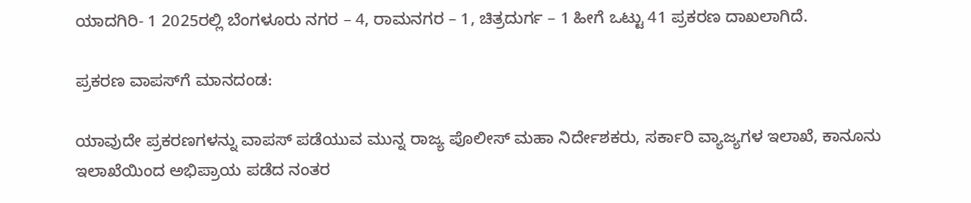ಯಾದಗಿರಿ- 1 2025ರಲ್ಲಿ ಬೆಂಗಳೂರು ನಗರ – 4, ರಾಮನಗರ – 1, ಚಿತ್ರದುರ್ಗ – 1 ಹೀಗೆ ಒಟ್ಟು 41 ಪ್ರಕರಣ ದಾಖಲಾಗಿದೆ.

ಪ್ರಕರಣ ವಾಪಸ್‌ಗೆ ಮಾನದಂಡ:

ಯಾವುದೇ ಪ್ರಕರಣಗಳನ್ನು ವಾಪಸ್‌ ಪಡೆಯುವ ಮುನ್ನ ರಾಜ್ಯ ಪೊಲೀಸ್‌ ಮಹಾ ನಿರ್ದೇಶಕರು, ಸರ್ಕಾರಿ ವ್ಯಾಜ್ಯಗಳ ಇಲಾಖೆ, ಕಾನೂನು ಇಲಾಖೆಯಿಂದ ಅಭಿಪ್ರಾಯ ಪಡೆದ ನಂತರ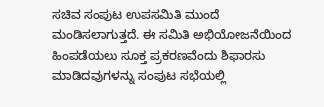ಸಚಿವ ಸಂಪುಟ ಉಪಸಮಿತಿ ಮುಂದೆ ಮಂಡಿಸಲಾಗುತ್ತದೆ. ಈ ಸಮಿತಿ ಅಭಿಯೋಜನೆಯಿಂದ ಹಿಂಪಡೆಯಲು ಸೂಕ್ತ ಪ್ರಕರಣವೆಂದು ಶಿಫಾರಸು ಮಾಡಿದವುಗಳನ್ನು ಸಂಪುಟ ಸಭೆಯಲ್ಲಿ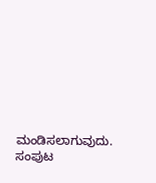ಮಂಡಿಸಲಾಗುವುದು. ಸಂಪುಟ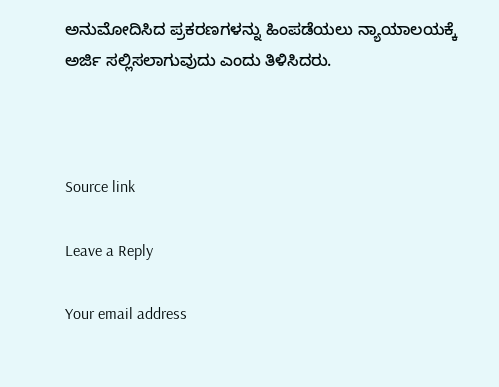ಅನುಮೋದಿಸಿದ ಪ್ರಕರಣಗಳನ್ನು ಹಿಂಪಡೆಯಲು ನ್ಯಾಯಾಲಯಕ್ಕೆ ಅರ್ಜಿ ಸಲ್ಲಿಸಲಾಗುವುದು ಎಂದು ತಿಳಿಸಿದರು.



Source link

Leave a Reply

Your email address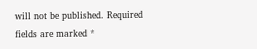will not be published. Required fields are marked *